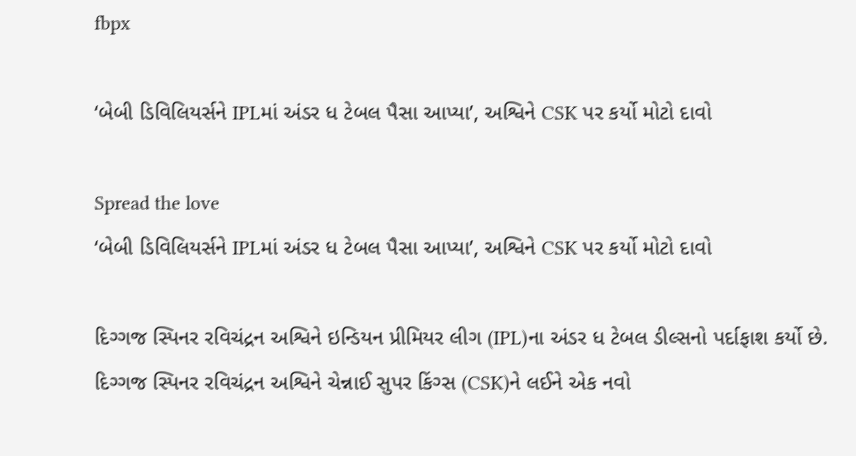fbpx

‘બેબી ડિવિલિયર્સને IPLમાં અંડર ધ ટેબલ પૈસા આપ્યા’, અશ્વિને CSK પર કર્યો મોટો દાવો

Spread the love
‘બેબી ડિવિલિયર્સને IPLમાં અંડર ધ ટેબલ પૈસા આપ્યા’, અશ્વિને CSK પર કર્યો મોટો દાવો

દિગ્ગજ સ્પિનર રવિચંદ્રન અશ્વિને ઇન્ડિયન પ્રીમિયર લીગ (IPL)ના અંડર ધ ટેબલ ડીલ્સનો પર્દાફાશ કર્યો છે. દિગ્ગજ સ્પિનર રવિચંદ્રન અશ્વિને ચેન્નાઈ સુપર કિંગ્સ (CSK)ને લઈને એક નવો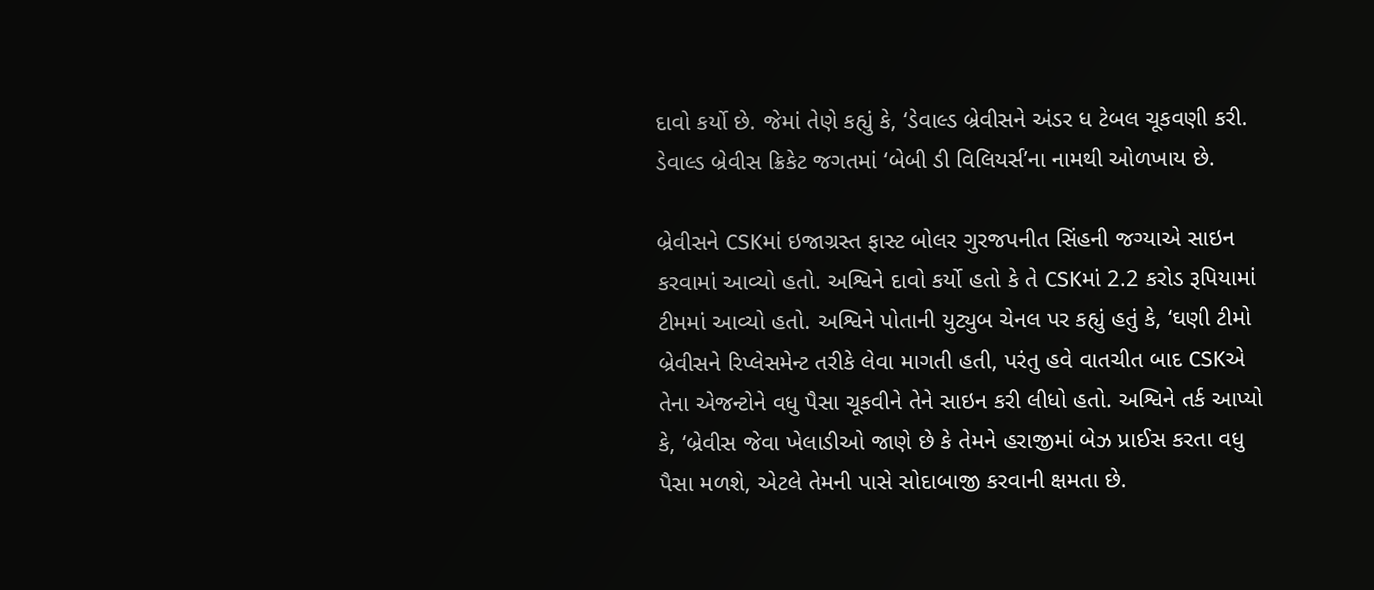દાવો કર્યો છે. જેમાં તેણે કહ્યું કે, ‘ડેવાલ્ડ બ્રેવીસને અંડર ધ ટેબલ ચૂકવણી કરી. ડેવાલ્ડ બ્રેવીસ ક્રિકેટ જગતમાં ‘બેબી ડી વિલિયર્સ’ના નામથી ઓળખાય છે.

બ્રેવીસને CSKમાં ઇજાગ્રસ્ત ફાસ્ટ બોલર ગુરજપનીત સિંહની જગ્યાએ સાઇન કરવામાં આવ્યો હતો. અશ્વિને દાવો કર્યો હતો કે તે CSKમાં 2.2 કરોડ રૂપિયામાં ટીમમાં આવ્યો હતો. અશ્વિને પોતાની યુટ્યુબ ચેનલ પર કહ્યું હતું કે, ‘ઘણી ટીમો બ્રેવીસને રિપ્લેસમેન્ટ તરીકે લેવા માગતી હતી, પરંતુ હવે વાતચીત બાદ CSKએ તેના એજન્ટોને વધુ પૈસા ચૂકવીને તેને સાઇન કરી લીધો હતો. અશ્વિને તર્ક આપ્યો કે, ‘બ્રેવીસ જેવા ખેલાડીઓ જાણે છે કે તેમને હરાજીમાં બેઝ પ્રાઈસ કરતા વધુ પૈસા મળશે, એટલે તેમની પાસે સોદાબાજી કરવાની ક્ષમતા છે.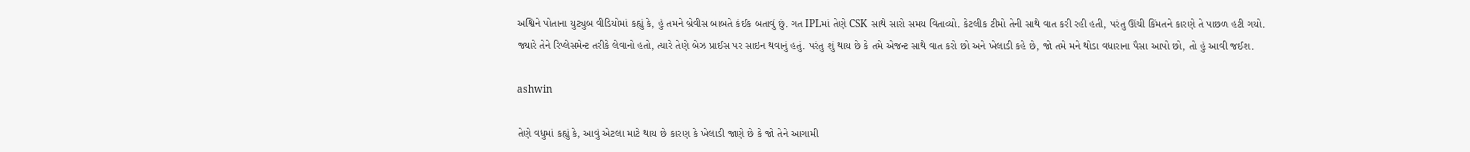અશ્વિને પોતાના યુટ્યુબ વીડિયોમાં કહ્યું કે, હું તમને બ્રેવીસ બાબતે કંઈક બતાવું છું. ગત IPLમાં તેણે CSK સાથે સારો સમય વિતાવ્યો. કેટલીક ટીમો તેની સાથે વાત કરી રહી હતી, પરંતુ ઊંચી કિંમતને કારણે તે પાછળ હટી ગયો. જ્યારે તેને રિપ્લેસમેન્ટ તરીકે લેવાનો હતો, ત્યારે તેણે બેઝ પ્રાઈસ પર સાઇન થવાનું હતું. પરંતુ શું થાય છે કે તમે એજન્ટ સાથે વાત કરો છો અને ખેલાડી કહે છે, જો તમે મને થોડા વધારાના પૈસા આપો છો, તો હું આવી જઈશ.

ashwin

તેણે વધુમાં કહ્યું કે, આવું એટલા માટે થાય છે કારણ કે ખેલાડી જાણે છે કે જો તેને આગામી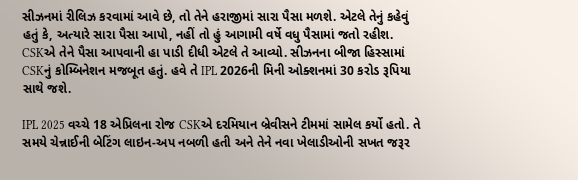સીઝનમાં રીલિઝ કરવામાં આવે છે, તો તેને હરાજીમાં સારા પૈસા મળશે. એટલે તેનું કહેવું હતું કે, અત્યારે સારા પૈસા આપો, નહીં તો હું આગામી વર્ષે વધુ પૈસામાં જતો રહીશ. CSKએ તેને પૈસા આપવાની હા પાડી દીધી એટલે તે આવ્યો. સીઝનના બીજા હિસ્સામાં CSKનું કોમ્બિનેશન મજબૂત હતું. હવે તે IPL 2026ની મિની ઓક્શનમાં 30 કરોડ રૂપિયા સાથે જશે.

IPL 2025 વચ્ચે 18 એપ્રિલના રોજ CSKએ દરમિયાન બ્રેવીસને ટીમમાં સામેલ કર્યો હતો. તે સમયે ચેન્નાઈની બેટિંગ લાઇન-અપ નબળી હતી અને તેને નવા ખેલાડીઓની સખત જરૂર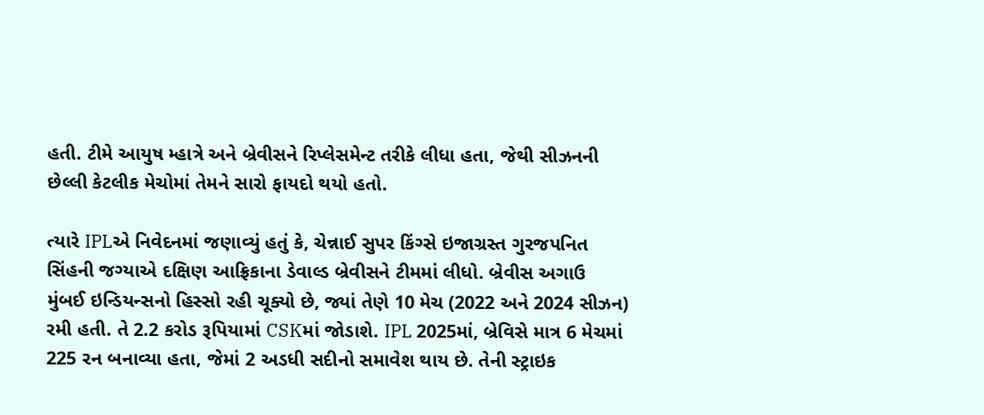હતી. ટીમે આયુષ મ્હાત્રે અને બ્રેવીસને રિપ્લેસમેન્ટ તરીકે લીધા હતા, જેથી સીઝનની છેલ્લી કેટલીક મેચોમાં તેમને સારો ફાયદો થયો હતો.

ત્યારે IPLએ નિવેદનમાં જણાવ્યું હતું કે, ચેન્નાઈ સુપર કિંગ્સે ઇજાગ્રસ્ત ગુરજપનિત સિંહની જગ્યાએ દક્ષિણ આફ્રિકાના ડેવાલ્ડ બ્રેવીસને ટીમમાં લીધો. બ્રેવીસ અગાઉ મુંબઈ ઇન્ડિયન્સનો હિસ્સો રહી ચૂક્યો છે, જ્યાં તેણે 10 મેચ (2022 અને 2024 સીઝન) રમી હતી. તે 2.2 કરોડ રૂપિયામાં CSKમાં જોડાશે. IPL 2025માં, બ્રેવિસે માત્ર 6 મેચમાં 225 રન બનાવ્યા હતા, જેમાં 2 અડધી સદીનો સમાવેશ થાય છે. તેની સ્ટ્રાઇક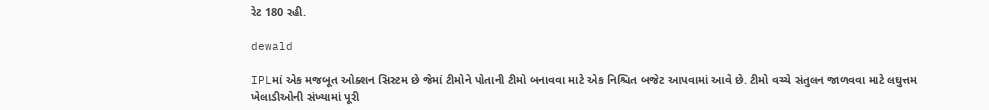રેટ 180 રહી.

dewald

IPLમાં એક મજબૂત ઓક્શન સિસ્ટમ છે જેમાં ટીમોને પોતાની ટીમો બનાવવા માટે એક નિશ્ચિત બજેટ આપવામાં આવે છે. ટીમો વચ્ચે સંતુલન જાળવવા માટે લઘુત્તમ ખેલાડીઓની સંખ્યામાં પૂરી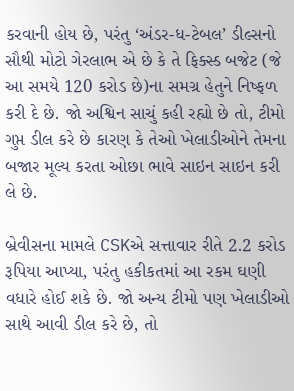કરવાની હોય છે, પરંતુ ‘અંડર-ધ-ટેબલ’ ડીલ્સનો સૌથી મોટો ગેરલાભ એ છે કે તે ફિક્સ્ડ બજેટ (જે આ સમયે 120 કરોડ છે)ના સમગ્ર હેતુને નિષ્ફળ કરી દે છે. જો અશ્વિન સાચું કહી રહ્યો છે તો, ટીમો ગુપ્ત ડીલ કરે છે કારણ કે તેઓ ખેલાડીઓને તેમના બજાર મૂલ્ય કરતા ઓછા ભાવે સાઇન સાઇન કરી લે છે.

બ્રેવીસના મામલે CSKએ સત્તાવાર રીતે 2.2 કરોડ રૂપિયા આપ્યા, પરંતુ હકીકતમાં આ રકમ ઘણી વધારે હોઈ શકે છે. જો અન્ય ટીમો પણ ખેલાડીઓ સાથે આવી ડીલ કરે છે, તો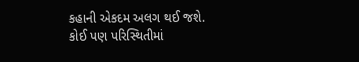કહાની એકદમ અલગ થઈ જશે. કોઈ પણ પરિસ્થિતીમાં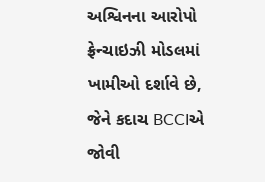અશ્વિનના આરોપો ફ્રેન્ચાઇઝી મોડલમાં ખામીઓ દર્શાવે છે, જેને કદાચ BCCIએ જોવી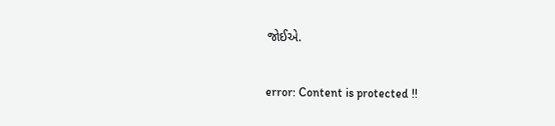જોઈએ.

error: Content is protected !!